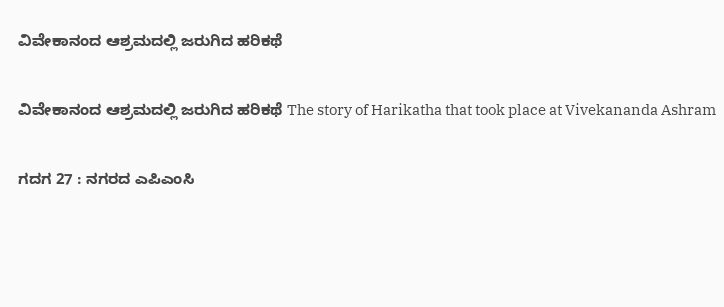ವಿವೇಕಾನಂದ ಆಶ್ರಮದಲ್ಲಿ ಜರುಗಿದ ಹರಿಕಥೆ

ವಿವೇಕಾನಂದ ಆಶ್ರಮದಲ್ಲಿ ಜರುಗಿದ ಹರಿಕಥೆ The story of Harikatha that took place at Vivekananda Ashram

ಗದಗ 27 : ನಗರದ ಎಪಿಎಂಸಿ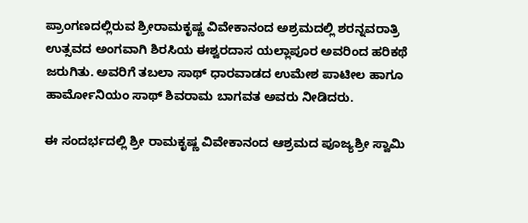ಪ್ರಾಂಗಣದಲ್ಲಿರುವ ಶ್ರೀರಾಮಕೃಷ್ಣ ವಿವೇಕಾನಂದ ಅಶ್ರಮದಲ್ಲಿ ಶರನ್ನವರಾತ್ರಿ ಉತ್ಸವದ ಅಂಗವಾಗಿ ಶಿರಸಿಯ ಈಶ್ವರದಾಸ ಯಲ್ಲಾಪೂರ ಅವರಿಂದ ಹರಿಕಥೆ ಜರುಗಿತು. ಅವರಿಗೆ ತಬಲಾ ಸಾಥ್ ಧಾರವಾಡದ ಉಮೇಶ ಪಾಟೀಲ ಹಾಗೂ ಹಾರ್ಮೋನಿಯಂ ಸಾಥ್ ಶಿವರಾಮ ಬಾಗವತ ಅವರು ನೀಡಿದರು.

ಈ ಸಂದರ್ಭದಲ್ಲಿ ಶ್ರೀ ರಾಮಕೃಷ್ಣ ವಿವೇಕಾನಂದ ಆಶ್ರಮದ ಪೂಜ್ಯಶ್ರೀ ಸ್ವಾಮಿ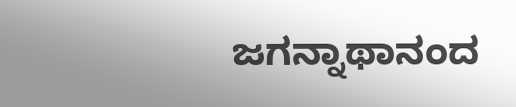ಜಗನ್ನಾಥಾನಂದ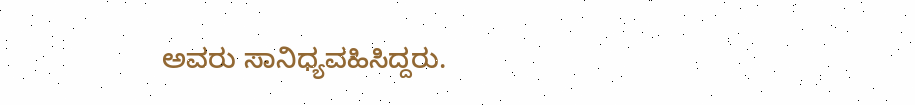ಅವರು ಸಾನಿಧ್ಯವಹಿಸಿದ್ದರು.